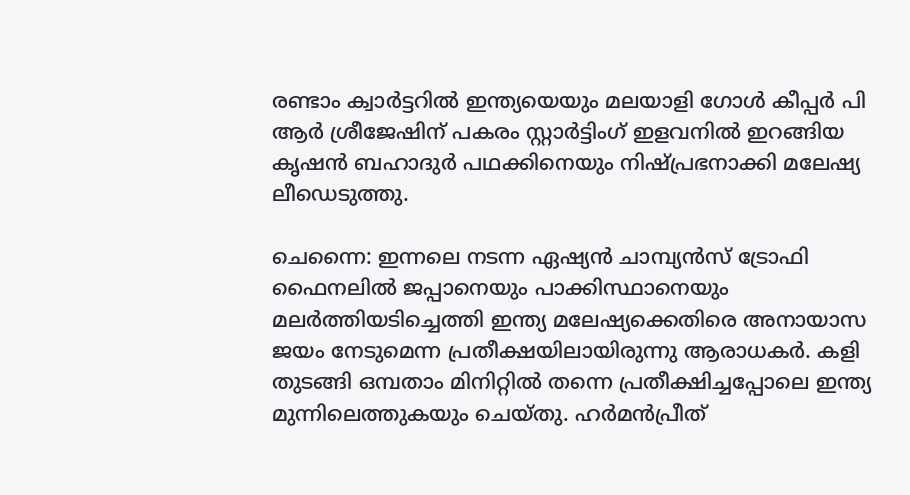രണ്ടാം ക്വാര്‍ട്ടറില്‍ ഇന്ത്യയെയും മലയാളി ഗോള്‍ കീപ്പര്‍ പി ആര്‍ ശ്രീജേഷിന് പകരം സ്റ്റാര്‍ട്ടിംഗ് ഇളവനില്‍ ഇറങ്ങിയ കൃഷന്‍ ബഹാദുര്‍ പഥക്കിനെയും നിഷ്പ്രഭനാക്കി മലേഷ്യ ലീഡെടുത്തു.

ചെന്നൈ: ഇന്നലെ നടന്ന ഏഷ്യന്‍ ചാമ്പ്യന്‍സ് ട്രോഫി ഫൈനലില്‍ ജപ്പാനെയും പാക്കിസ്ഥാനെയും മലര്‍ത്തിയടിച്ചെത്തി ഇന്ത്യ മലേഷ്യക്കെതിരെ അനായാസ ജയം നേടുമെന്ന പ്രതീക്ഷയിലായിരുന്നു ആരാധകര്‍. കളി തുടങ്ങി ഒമ്പതാം മിനിറ്റില്‍ തന്നെ പ്രതീക്ഷിച്ചപ്പോലെ ഇന്ത്യ മുന്നിലെത്തുകയും ചെയ്തു. ഹര്‍മന്‍പ്രീത്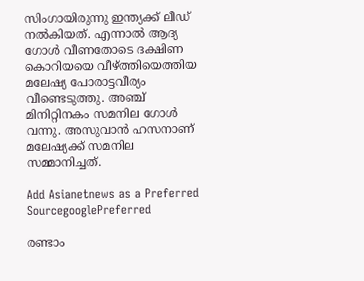സിംഗായിരുന്നു ഇന്ത്യക്ക് ലീഡ് നല്‍കിയത്. എന്നാല്‍ ആദ്യ ഗോള്‍ വീണതോടെ ദക്ഷിണ കൊറിയയെ വീഴ്ത്തിയെത്തിയ മലേഷ്യ പോരാട്ടവീര്യം വീണ്ടെടുത്തു. അഞ്ച് മിനിറ്റിനകം സമനില ഗോള്‍ വന്നു. അസുവാന്‍ ഹസനാണ് മലേഷ്യക്ക് സമനില സമ്മാനിച്ചത്.

Add Asianetnews as a Preferred SourcegooglePreferred

രണ്ടാം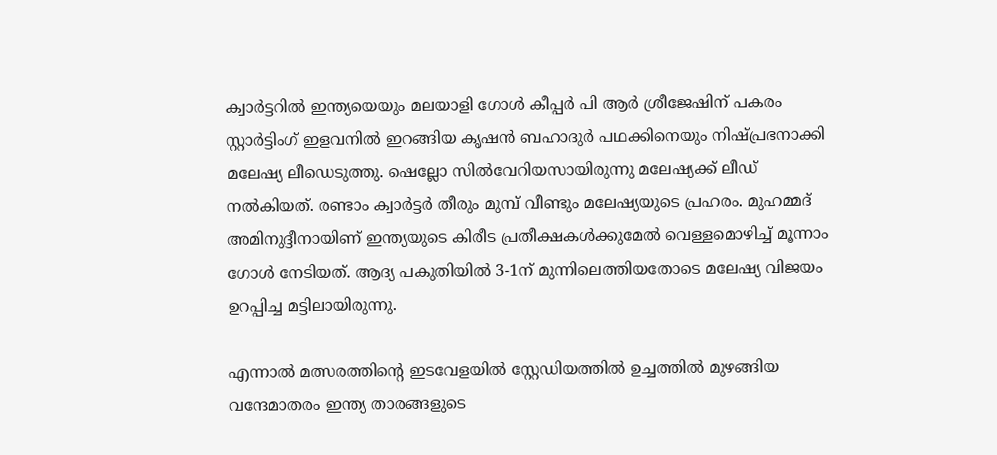ക്വാര്‍ട്ടറില്‍ ഇന്ത്യയെയും മലയാളി ഗോള്‍ കീപ്പര്‍ പി ആര്‍ ശ്രീജേഷിന് പകരം സ്റ്റാര്‍ട്ടിംഗ് ഇളവനില്‍ ഇറങ്ങിയ കൃഷന്‍ ബഹാദുര്‍ പഥക്കിനെയും നിഷ്പ്രഭനാക്കി മലേഷ്യ ലീഡെടുത്തു. ഷെല്ലോ സില്‍വേറിയസായിരുന്നു മലേഷ്യക്ക് ലീഡ് നല്‍കിയത്. രണ്ടാം ക്വാര്‍ട്ടര്‍ തീരും മുമ്പ് വീണ്ടും മലേഷ്യയുടെ പ്രഹരം. മുഹമ്മദ് അമിനുദ്ദീനായിണ് ഇന്ത്യയുടെ കിരീട പ്രതീക്ഷകള്‍ക്കുമേല്‍ വെള്ളമൊഴിച്ച് മൂന്നാം ഗോള്‍ നേടിയത്. ആദ്യ പകുതിയില്‍ 3-1ന് മുന്നിലെത്തിയതോടെ മലേഷ്യ വിജയം ഉറപ്പിച്ച മട്ടിലായിരുന്നു.

എന്നാല്‍ മത്സരത്തിന്‍റെ ഇടവേളയില്‍ സ്റ്റേഡിയത്തില്‍ ഉച്ചത്തില്‍ മുഴങ്ങിയ വന്ദേമാതരം ഇന്ത്യ താരങ്ങളുടെ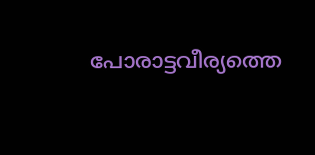പോരാട്ടവീര്യത്തെ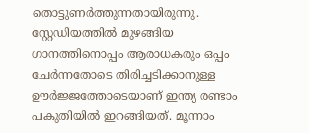തൊട്ടുണര്‍ത്തുന്നതായിരുന്നു. സ്റ്റേഡിയത്തില്‍ മുഴങ്ങിയ ഗാനത്തിനൊപ്പം ആരാധകരും ഒപ്പം ചേര്‍ന്നതോടെ തിരിച്ചടിക്കാനുള്ള ഊര്‍ജ്ജത്തോടെയാണ് ഇന്ത്യ രണ്ടാം പകുതിയില്‍ ഇറങ്ങിയത്. മൂന്നാം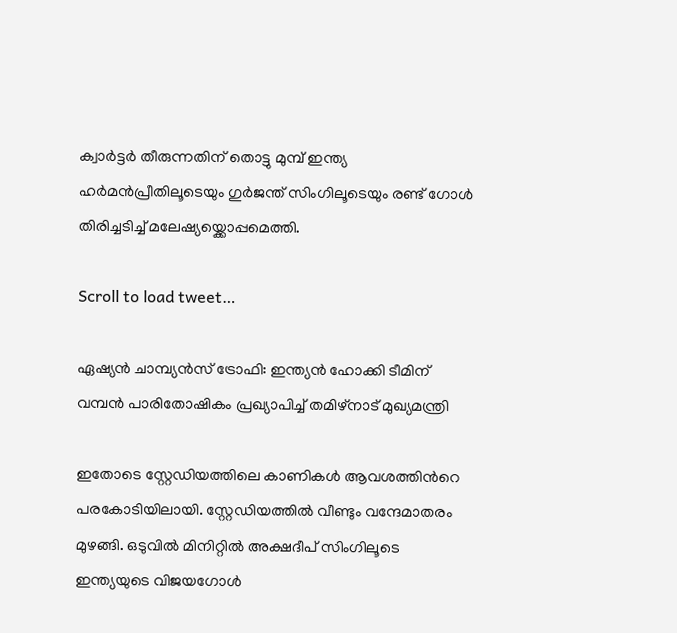ക്വാര്‍ട്ടര്‍ തീരുന്നതിന് തൊട്ടു മുമ്പ് ഇന്ത്യ ഹര്‍മന്‍പ്രീതിലൂടെയും ഗുര്‍ജന്ത് സിംഗിലൂടെയും രണ്ട് ഗോള്‍ തിരിച്ചടിച്ച് മലേഷ്യയ്ക്കൊപ്പമെത്തി.

Scroll to load tweet…

ഏഷ്യന്‍ ചാമ്പ്യന്‍സ് ട്രോഫി: ഇന്ത്യന്‍ ഹോക്കി ടീമിന് വമ്പന്‍ പാരിതോഷികം പ്രഖ്യാപിച്ച് തമിഴ്‌നാട് മുഖ്യമന്ത്രി

ഇതോടെ സ്റ്റേഡിയത്തിലെ കാണികള്‍ ആവശത്തിന്‍റെ പരകോടിയിലായി. സ്റ്റേഡിയത്തില്‍ വീണ്ടും വന്ദേമാതരം മുഴങ്ങി. ഒടുവില്‍ മിനിറ്റില്‍ അക്ഷദീപ് സിംഗിലൂടെ ഇന്ത്യയുടെ വിജയഗോള്‍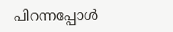പിറന്നപ്പോള്‍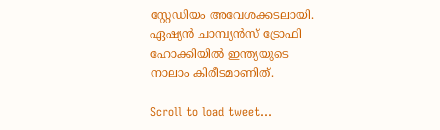സ്റ്റേ‍ഡിയം അവേശക്കടലായി. ഏഷ്യന്‍ ചാമ്പ്യന്‍സ് ട്രോഫി ഹോക്കിയില്‍ ഇന്ത്യയുടെ നാലാം കിരീടമാണിത്.

Scroll to load tweet…